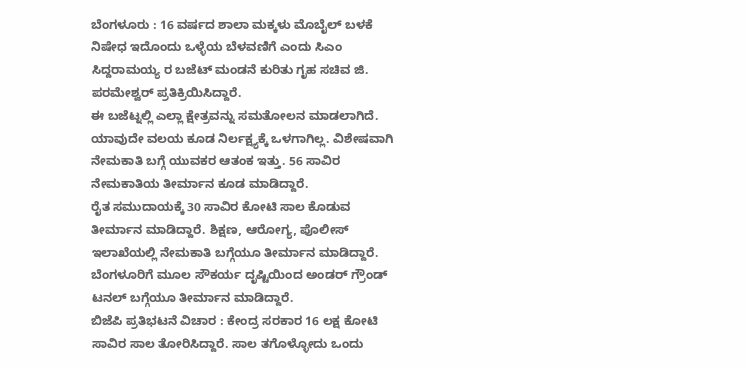ಬೆಂಗಳೂರು : 16 ವರ್ಷದ ಶಾಲಾ ಮಕ್ಕಳು ಮೊಬೈಲ್ ಬಳಕೆ ನಿಷೇಧ ಇದೊಂದು ಒಳ್ಳೆಯ ಬೆಳವಣಿಗೆ ಎಂದು ಸಿಎಂ ಸಿದ್ದರಾಮಯ್ಯ ರ ಬಜೆಟ್ ಮಂಡನೆ ಕುರಿತು ಗೃಹ ಸಚಿವ ಜಿ. ಪರಮೇಶ್ವರ್ ಪ್ರತಿಕ್ರಿಯಿಸಿದ್ದಾರೆ.
ಈ ಬಜೆಟ್ನಲ್ಲಿ ಎಲ್ಲಾ ಕ್ಷೇತ್ರವನ್ನು ಸಮತೋಲನ ಮಾಡಲಾಗಿದೆ. ಯಾವುದೇ ವಲಯ ಕೂಡ ನಿರ್ಲಕ್ಷ್ಯಕ್ಕೆ ಒಳಗಾಗಿಲ್ಲ. ವಿಶೇಷವಾಗಿ ನೇಮಕಾತಿ ಬಗ್ಗೆ ಯುವಕರ ಆತಂಕ ಇತ್ತು. 56 ಸಾವಿರ ನೇಮಕಾತಿಯ ತೀರ್ಮಾನ ಕೂಡ ಮಾಡಿದ್ದಾರೆ.
ರೈತ ಸಮುದಾಯಕ್ಕೆ 30 ಸಾವಿರ ಕೋಟಿ ಸಾಲ ಕೊಡುವ ತೀರ್ಮಾನ ಮಾಡಿದ್ದಾರೆ. ಶಿಕ್ಷಣ, ಆರೋಗ್ಯ, ಪೊಲೀಸ್ ಇಲಾಖೆಯಲ್ಲಿ ನೇಮಕಾತಿ ಬಗ್ಗೆಯೂ ತೀರ್ಮಾನ ಮಾಡಿದ್ದಾರೆ. ಬೆಂಗಳೂರಿಗೆ ಮೂಲ ಸೌಕರ್ಯ ದೃಷ್ಟಿಯಿಂದ ಅಂಡರ್ ಗ್ರೌಂಡ್ ಟನಲ್ ಬಗ್ಗೆಯೂ ತೀರ್ಮಾನ ಮಾಡಿದ್ದಾರೆ.
ಬಿಜೆಪಿ ಪ್ರತಿಭಟನೆ ವಿಚಾರ : ಕೇಂದ್ರ ಸರಕಾರ 16 ಲಕ್ಷ ಕೋಟಿ ಸಾವಿರ ಸಾಲ ತೋರಿಸಿದ್ದಾರೆ. ಸಾಲ ತಗೊಳ್ಳೋದು ಒಂದು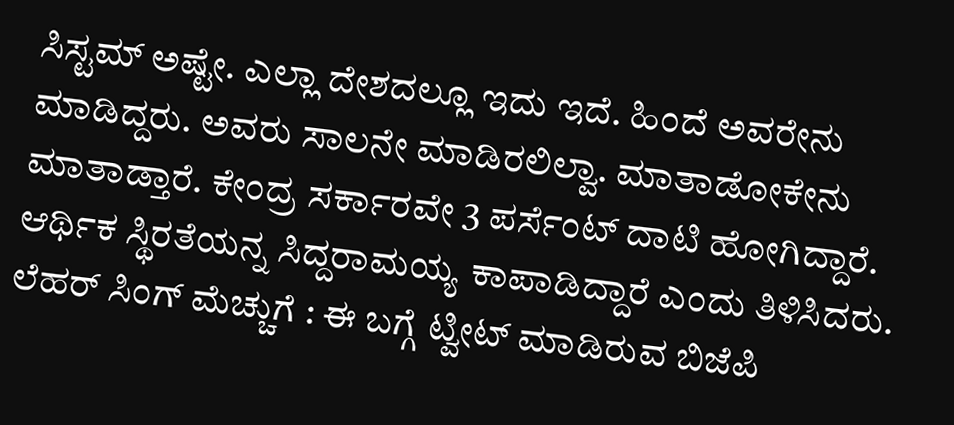ಸಿಸ್ಟಮ್ ಅಷ್ಟೇ. ಎಲ್ಲಾ ದೇಶದಲ್ಲೂ ಇದು ಇದೆ. ಹಿಂದೆ ಅವರೇನು ಮಾಡಿದ್ದರು. ಅವರು ಸಾಲನೇ ಮಾಡಿರಲಿಲ್ವಾ. ಮಾತಾಡೋಕೇನು ಮಾತಾಡ್ತಾರೆ. ಕೇಂದ್ರ ಸರ್ಕಾರವೇ 3 ಪರ್ಸೆಂಟ್ ದಾಟಿ ಹೋಗಿದ್ದಾರೆ. ಆರ್ಥಿಕ ಸ್ಥಿರತೆಯನ್ನ ಸಿದ್ದರಾಮಯ್ಯ ಕಾಪಾಡಿದ್ದಾರೆ ಎಂದು ತಿಳಿಸಿದರು.
ಲೆಹರ್ ಸಿಂಗ್ ಮೆಚ್ಚುಗೆ : ಈ ಬಗ್ಗೆ ಟ್ವೀಟ್ ಮಾಡಿರುವ ಬಿಜೆಪಿ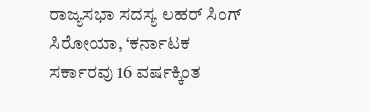ರಾಜ್ಯಸಭಾ ಸದಸ್ಯ ಲಹರ್ ಸಿಂಗ್ ಸಿರೋಯಾ, ‘ಕರ್ನಾಟಕ ಸರ್ಕಾರವು 16 ವರ್ಷಕ್ಕಿಂತ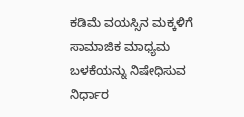ಕಡಿಮೆ ವಯಸ್ಸಿನ ಮಕ್ಕಳಿಗೆ ಸಾಮಾಜಿಕ ಮಾಧ್ಯಮ ಬಳಕೆಯನ್ನು ನಿಷೇಧಿಸುವ ನಿರ್ಧಾರ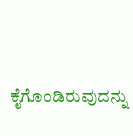ಕೈಗೊಂಡಿರುವುದನ್ನು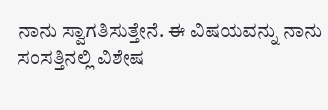ನಾನು ಸ್ವಾಗತಿಸುತ್ತೇನೆ. ಈ ವಿಷಯವನ್ನು ನಾನು ಸಂಸತ್ತಿನಲ್ಲಿ ವಿಶೇಷ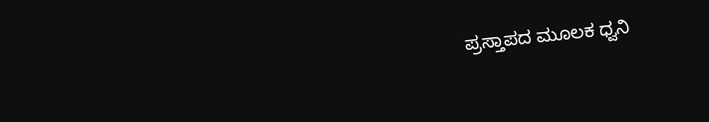ಪ್ರಸ್ತಾಪದ ಮೂಲಕ ಧ್ವನಿ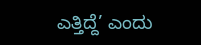ಎತ್ತಿದ್ದೆ’ ಎಂದು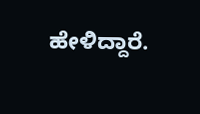ಹೇಳಿದ್ದಾರೆ.